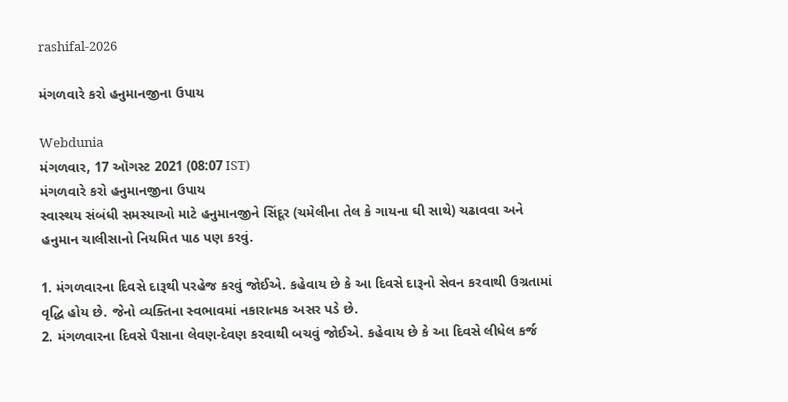rashifal-2026

મંગળવારે કરો હનુમાનજીના ઉપાય

Webdunia
મંગળવાર, 17 ઑગસ્ટ 2021 (08:07 IST)
મંગળવારે કરો હનુમાનજીના ઉપાય
સ્વાસ્થય સંબંધી સમસ્યાઓ માટે હનુમાનજીને સિંદૂર (ચમેલીના તેલ કે ગાયના ઘી સાથે) ચઢાવવા અને હનુમાન ચાલીસાનો નિયમિત પાઠ પણ કરવું.

1. મંગળવારના દિવસે દારૂથી પરહેજ કરવું જોઈએ. કહેવાય છે કે આ દિવસે દારૂનો સેવન કરવાથી ઉગ્રતામાં વૃદ્ધિ હોય છે. જેનો વ્યક્તિના સ્વભાવમાં નકારાત્મક અસર પડે છે.
2. મંગળવારના દિવસે પૈસાના લેવણ-દેવણ કરવાથી બચવું જોઈએ. કહેવાય છે કે આ દિવસે લીધેલ કર્જ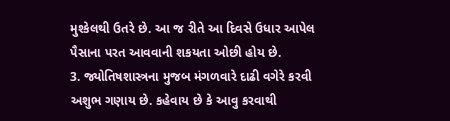મુશ્કેલથી ઉતરે છે. આ જ રીતે આ દિવસે ઉધાર આપેલ પૈસાના પરત આવવાની શકયતા ઓછી હોય છે.
3. જ્યોતિષશાસ્ત્રના મુજબ મંગળવારે દાઢી વગેરે કરવી અશુભ ગણાય છે. કહેવાય છે કે આવુ કરવાથી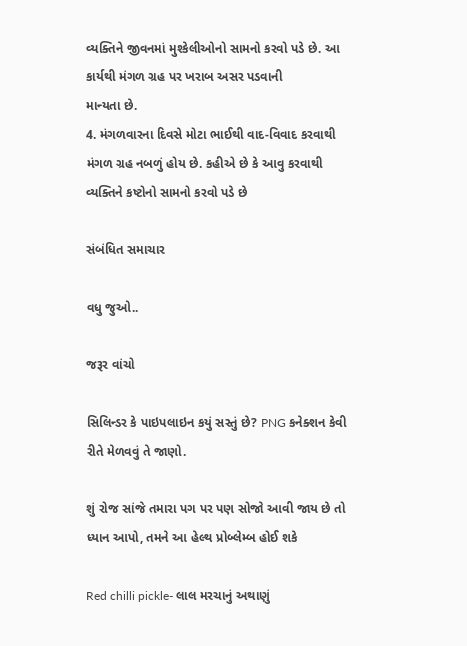વ્યક્તિને જીવનમાં મુશ્કેલીઓનો સામનો કરવો પડે છે. આ કાર્યથી મંગળ ગ્રહ પર ખરાબ અસર પડવાની
માન્યતા છે.
4. મંગળવારના દિવસે મોટા ભાઈથી વાદ-વિવાદ કરવાથી મંગળ ગ્રહ નબળું હોય છે. કહીએ છે કે આવુ કરવાથી વ્યક્તિને કષ્ટોનો સામનો કરવો પડે છે

સંબંધિત સમાચાર

વધુ જુઓ..

જરૂર વાંચો

સિલિન્ડર કે પાઇપલાઇન કયું સસ્તું છે? PNG કનેક્શન કેવી રીતે મેળવવું તે જાણો.

શું રોજ સાંજે તમારા પગ પર પણ સોજો આવી જાય છે તો ધ્યાન આપો, તમને આ હેલ્થ પ્રોબ્લેમ્બ હોઈ શકે

Red chilli pickle- લાલ મરચાનું અથાણું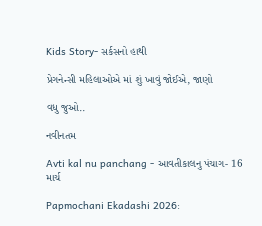Kids Story- સર્કસનો હાથી

પ્રેગનેન્સી મહિલાઓએ માં શું ખાવું જોઈએ, જાણો

વધુ જુઓ..

નવીનતમ

Avti kal nu panchang - આવતીકાલનુ પંચાગ- 16 માર્ચ

Papmochani Ekadashi 2026: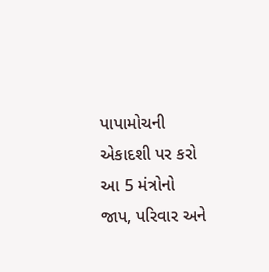પાપામોચની એકાદશી પર કરો આ 5 મંત્રોનો જાપ, પરિવાર અને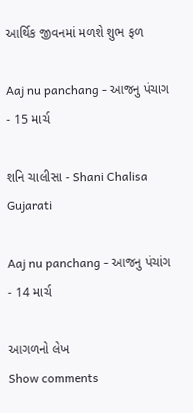આર્થિક જીવનમાં મળશે શુભ ફળ

Aaj nu panchang - આજનુ પંચાગ - 15 માર્ચ

શનિ ચાલીસા - Shani Chalisa Gujarati

Aaj nu panchang - આજનુ પંચાંગ - 14 માર્ચ

આગળનો લેખ
Show comments